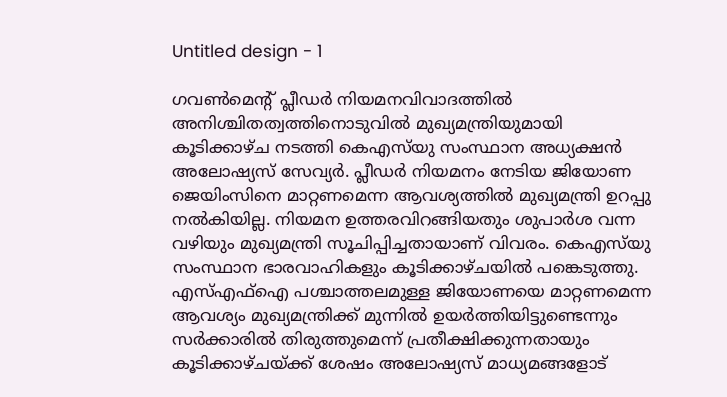Untitled design - 1

ഗവൺമെന്റ് പ്ലീഡർ നിയമനവിവാദത്തിൽ അനിശ്ചിതത്വത്തിനൊടുവിൽ മുഖ്യമന്ത്രിയുമായി കൂടിക്കാഴ്ച നടത്തി കെഎസ്‌യു സംസ്ഥാന അധ്യക്ഷൻ അലോഷ്യസ് സേവ്യർ. പ്ലീഡർ നിയമനം നേടിയ ജിയോണ ജെയിംസിനെ മാറ്റണമെന്ന ആവശ്യത്തിൽ മുഖ്യമന്ത്രി ഉറപ്പു നൽകിയില്ല. നിയമന ഉത്തരവിറങ്ങിയതും ശുപാർശ വന്ന വഴിയും മുഖ്യമന്ത്രി സൂചിപ്പിച്ചതായാണ് വിവരം. കെഎസ്‌യു സംസ്ഥാന ഭാരവാഹികളും കൂടിക്കാഴ്ചയിൽ പങ്കെടുത്തു. എസ്എഫ്ഐ പശ്ചാത്തലമുള്ള ജിയോണയെ മാറ്റണമെന്ന ആവശ്യം മുഖ്യമന്ത്രിക്ക് മുന്നില്‍ ഉയർത്തിയിട്ടുണ്ടെന്നും സർക്കാരിൽ തിരുത്തുമെന്ന് പ്രതീക്ഷിക്കുന്നതായും കൂടിക്കാഴ്ചയ്ക്ക് ശേഷം അലോഷ്യസ് മാധ്യമങ്ങളോട്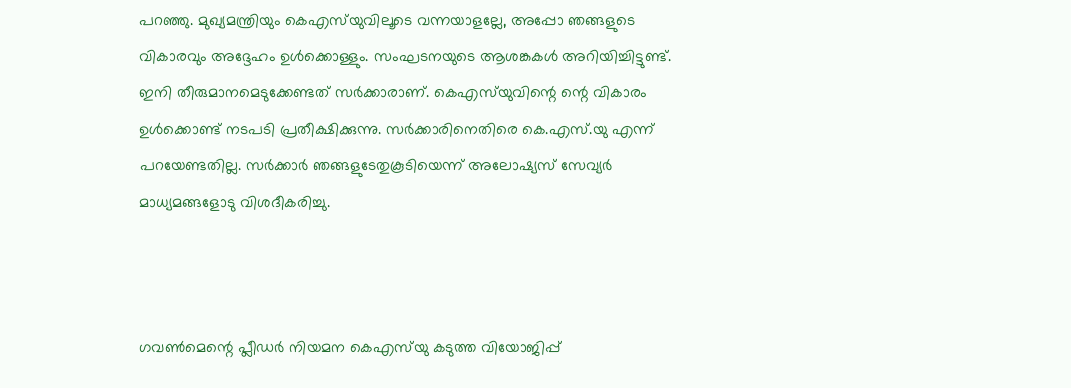പറഞ്ഞു. മുഖ്യമന്ത്രിയും കെഎസ്‌യുവിലൂടെ വന്നയാളല്ലേ, അപ്പോ ഞങ്ങളുടെ വികാരവും അദ്ദേഹം ഉൾക്കൊള്ളും. സംഘടനയുടെ ആശങ്കകള്‍ അറിയിച്ചിട്ടുണ്ട്. ഇനി തീരുമാനമെടുക്കേണ്ടത് സര്‍ക്കാരാണ്. കെഎസ്‌യുവിന്റെ ന്റെ വികാരം ഉള്‍ക്കൊണ്ട് നടപടി പ്രതീക്ഷിക്കുന്നു. സര്‍ക്കാരിനെതിരെ കെ.എസ്.യു എന്ന് പറയേണ്ടതില്ല. സര്‍ക്കാര്‍ ഞങ്ങളുടേതുകൂടിയെന്ന് അലോഷ്യസ് സേവ്യര്‍ മാധ്യമങ്ങളോടു വിശദീകരിച്ചു.



ഗവൺമെന്റെ പ്ലീഡർ നിയമന കെഎസ്‌യു കടുത്ത വിയോജിപ്പ്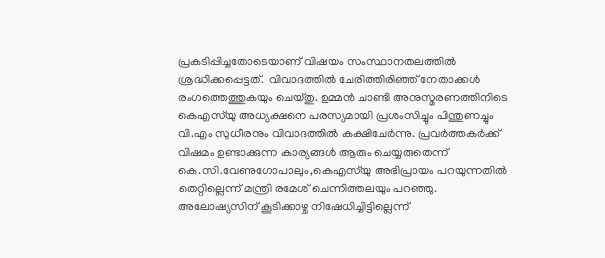പ്രകടിപ്പിച്ചതോടെയാണ് വിഷയം സംസ്ഥാനതലത്തില്‍ ശ്രദ്ധിക്കപ്പെട്ടത്.  വിവാദത്തിൽ ചേരിത്തിരിഞ്ഞ് നേതാക്കൾ രംഗത്തെത്തുകയും ചെയ്തു. ഉമ്മൻ ചാണ്ടി അനുസ്മരണത്തിനിടെ കെഎസ്‌യു അധ്യക്ഷനെ പരസ്യമായി പ്രശംസിച്ചും പിന്തുണച്ചും വി.എം സുധീരനും വിവാദത്തിൽ കക്ഷിചേർന്നു. പ്രവർത്തകർക്ക് വിഷമം ഉണ്ടാക്കുന്ന കാര്യങ്ങൾ ആരും ചെയ്യരുതെന്ന് കെ.സി.വേണുഗോപാലും,കെഎസ്‌യു അഭിപ്രായം പറയുന്നതില്‍ തെറ്റില്ലെന്ന് മന്ത്രി രമേശ് ചെന്നിത്തലയും പറഞ്ഞു. അലോഷ്യസിന് കൂടിക്കാഴ്ച നിഷേധിച്ചിട്ടില്ലെന്ന്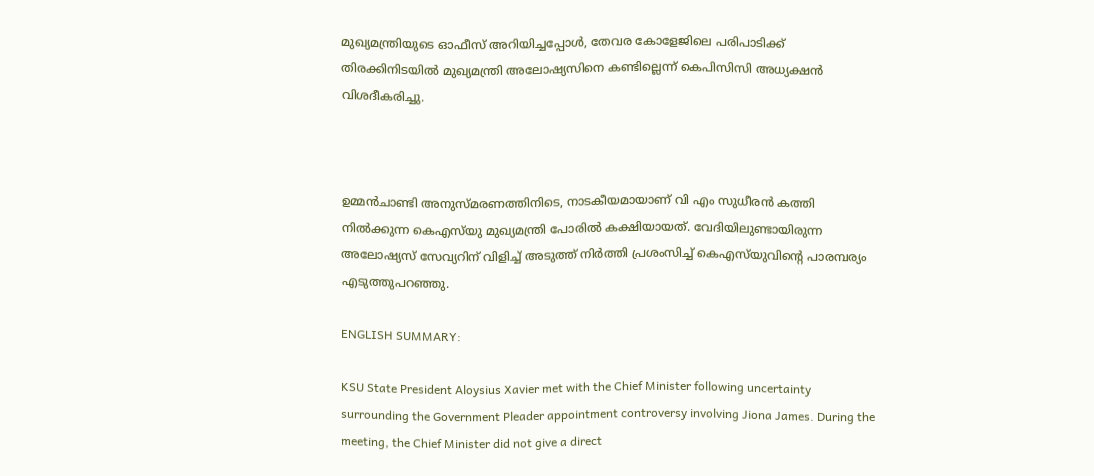മുഖ്യമന്ത്രിയുടെ ഓഫീസ് അറിയിച്ചപ്പോൾ, തേവര കോളേജിലെ പരിപാടിക്ക് തിരക്കിനിടയിൽ മുഖ്യമന്ത്രി അലോഷ്യസിനെ കണ്ടില്ലെന്ന് കെപിസിസി അധ്യക്ഷൻ വിശദീകരിച്ചു.



ഉമ്മൻചാണ്ടി അനുസ്മരണത്തിനിടെ, നാടകീയമായാണ് വി എം സുധീരൻ കത്തി നിൽക്കുന്ന കെഎസ്‌യു മുഖ്യമന്ത്രി പോരിൽ കക്ഷിയായത്. വേദിയിലുണ്ടായിരുന്ന അലോഷ്യസ് സേവ്യറിന് വിളിച്ച് അടുത്ത് നിർത്തി പ്രശംസിച്ച് കെഎസ്‌യുവിന്റെ പാരമ്പര്യം എടുത്തുപറഞ്ഞു.

ENGLISH SUMMARY:

KSU State President Aloysius Xavier met with the Chief Minister following uncertainty surrounding the Government Pleader appointment controversy involving Jiona James. During the meeting, the Chief Minister did not give a direct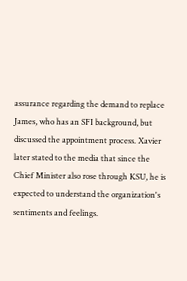assurance regarding the demand to replace James, who has an SFI background, but discussed the appointment process. Xavier later stated to the media that since the Chief Minister also rose through KSU, he is expected to understand the organization's sentiments and feelings.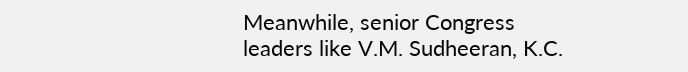Meanwhile, senior Congress leaders like V.M. Sudheeran, K.C.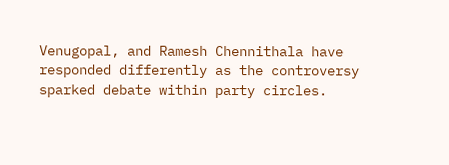Venugopal, and Ramesh Chennithala have responded differently as the controversy sparked debate within party circles.